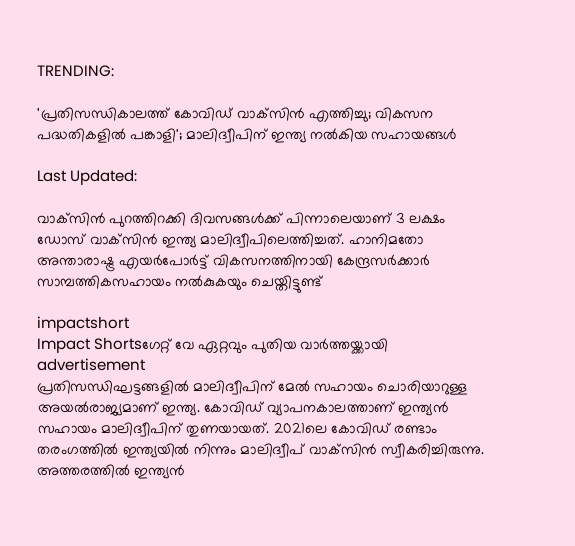TRENDING:

'പ്രതിസന്ധികാലത്ത് കോവിഡ് വാക്‌സിന്‍ എത്തിച്ചു; വികസന പദ്ധതികളില്‍ പങ്കാളി'; മാലിദ്വീപിന് ഇന്ത്യ നൽകിയ സഹായങ്ങൾ

Last Updated:

വാക്‌സിന്‍ പുറത്തിറക്കി ദിവസങ്ങള്‍ക്ക് പിന്നാലെയാണ് 3 ലക്ഷം ഡോസ് വാക്‌സിന്‍ ഇന്ത്യ മാലിദ്വീപിലെത്തിച്ചത്. ഹാനിമതോ അന്താരാഷ്ട്ര എയര്‍പോര്‍ട്ട് വികസനത്തിനായി കേന്ദ്രസര്‍ക്കാര്‍ സാമ്പത്തികസഹായം നല്‍കുകയും ചെയ്തിട്ടുണ്ട്

impactshort
Impact Shortsഗേറ്റ് വേ ഏറ്റവും പുതിയ വാർത്തയ്ക്കായി
advertisement
പ്രതിസന്ധിഘട്ടങ്ങളില്‍ മാലിദ്വീപിന് മേല്‍ സഹായം ചൊരിയാറുള്ള അയല്‍രാജ്യമാണ് ഇന്ത്യ. കോവിഡ് വ്യാപനകാലത്താണ് ഇന്ത്യന്‍ സഹായം മാലിദ്വീപിന് തുണയായത്. 2021ലെ കോവിഡ് രണ്ടാം തരംഗത്തില്‍ ഇന്ത്യയില്‍ നിന്നും മാലിദ്വീപ് വാക്‌സിന്‍ സ്വീകരിച്ചിരുന്നു. അത്തരത്തില്‍ ഇന്ത്യന്‍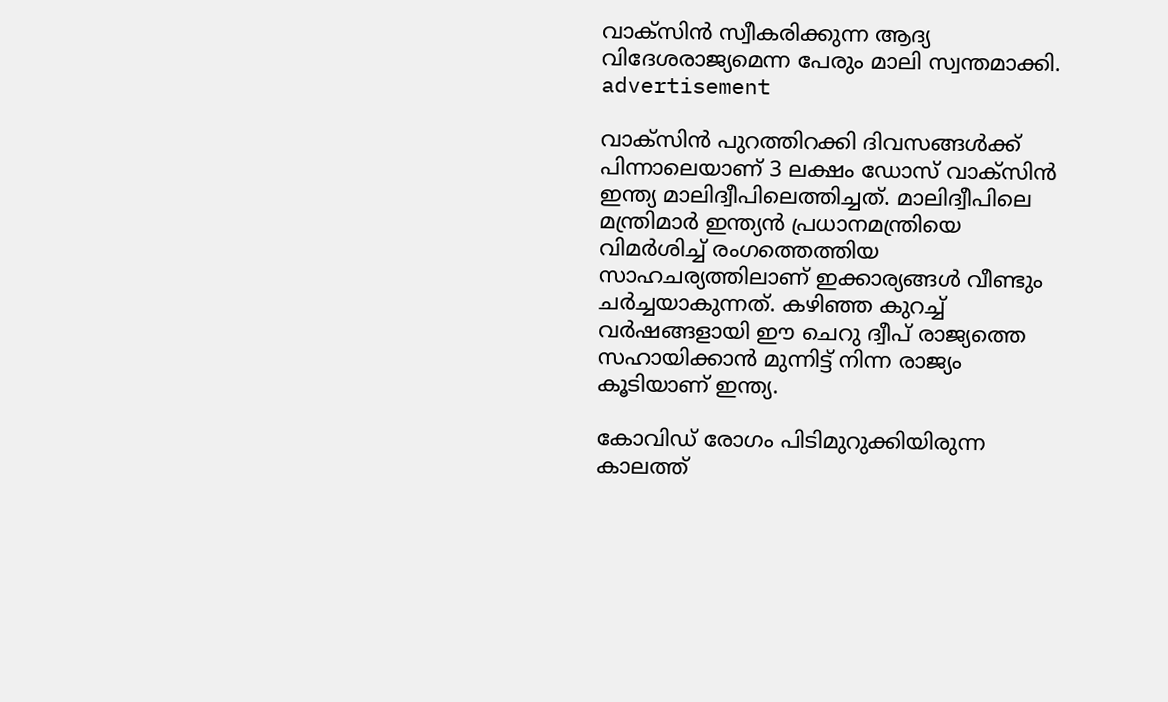വാക്‌സിന്‍ സ്വീകരിക്കുന്ന ആദ്യ വിദേശരാജ്യമെന്ന പേരും മാലി സ്വന്തമാക്കി.
advertisement

വാക്‌സിന്‍ പുറത്തിറക്കി ദിവസങ്ങള്‍ക്ക് പിന്നാലെയാണ് 3 ലക്ഷം ഡോസ് വാക്‌സിന്‍ ഇന്ത്യ മാലിദ്വീപിലെത്തിച്ചത്. മാലിദ്വീപിലെ മന്ത്രിമാര്‍ ഇന്ത്യന്‍ പ്രധാനമന്ത്രിയെ വിമര്‍ശിച്ച് രംഗത്തെത്തിയ സാഹചര്യത്തിലാണ് ഇക്കാര്യങ്ങള്‍ വീണ്ടും ചര്‍ച്ചയാകുന്നത്. കഴിഞ്ഞ കുറച്ച് വര്‍ഷങ്ങളായി ഈ ചെറു ദ്വീപ് രാജ്യത്തെ സഹായിക്കാന്‍ മുന്നിട്ട് നിന്ന രാജ്യം കൂടിയാണ് ഇന്ത്യ.

കോവിഡ് രോഗം പിടിമുറുക്കിയിരുന്ന കാലത്ത്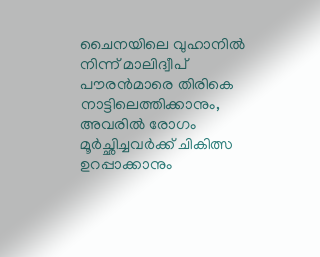ചൈനയിലെ വുഹാനില്‍ നിന്ന് മാലിദ്വീപ് പൗരന്‍മാരെ തിരികെ നാട്ടിലെത്തിക്കാനും, അവരില്‍ രോഗം മൂര്‍ച്ഛിച്ചവര്‍ക്ക് ചികിത്സ ഉറപ്പാക്കാനും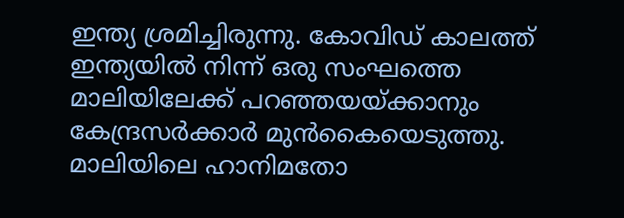ഇന്ത്യ ശ്രമിച്ചിരുന്നു. കോവിഡ് കാലത്ത് ഇന്ത്യയില്‍ നിന്ന് ഒരു സംഘത്തെ മാലിയിലേക്ക് പറഞ്ഞയയ്ക്കാനും കേന്ദ്രസര്‍ക്കാര്‍ മുന്‍കൈയെടുത്തു. മാലിയിലെ ഹാനിമതോ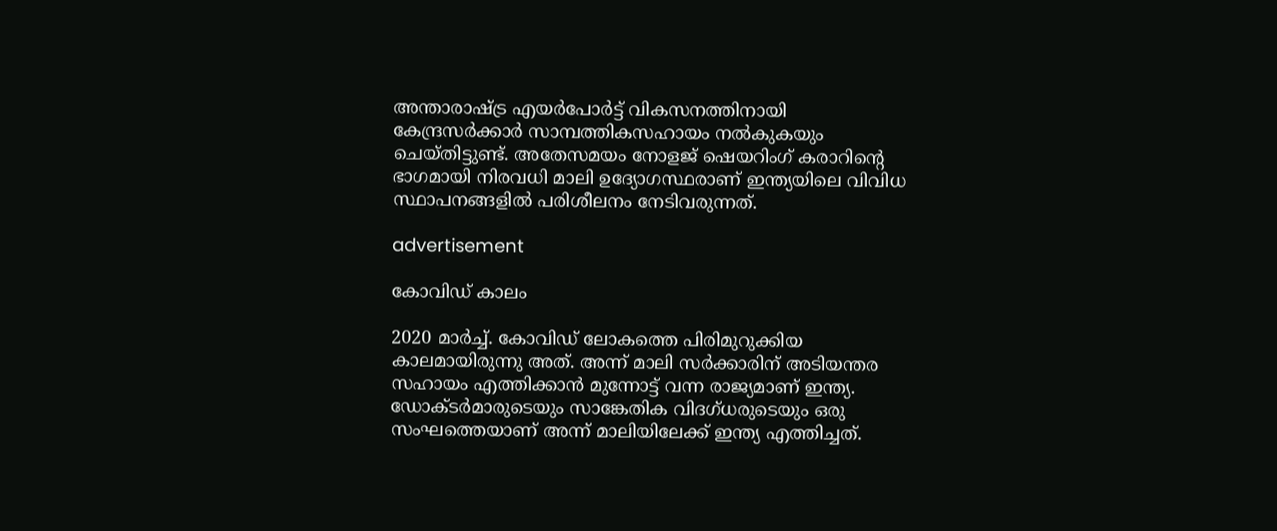അന്താരാഷ്ട്ര എയര്‍പോര്‍ട്ട് വികസനത്തിനായി കേന്ദ്രസര്‍ക്കാര്‍ സാമ്പത്തികസഹായം നല്‍കുകയും ചെയ്തിട്ടുണ്ട്. അതേസമയം നോളജ് ഷെയറിംഗ് കരാറിന്റെ ഭാഗമായി നിരവധി മാലി ഉദ്യോഗസ്ഥരാണ് ഇന്ത്യയിലെ വിവിധ സ്ഥാപനങ്ങളില്‍ പരിശീലനം നേടിവരുന്നത്.

advertisement

കോവിഡ് കാലം

2020 മാര്‍ച്ച്. കോവിഡ് ലോകത്തെ പിരിമുറുക്കിയ കാലമായിരുന്നു അത്. അന്ന് മാലി സര്‍ക്കാരിന് അടിയന്തര സഹായം എത്തിക്കാന്‍ മുന്നോട്ട് വന്ന രാജ്യമാണ് ഇന്ത്യ. ഡോക്ടര്‍മാരുടെയും സാങ്കേതിക വിദഗ്ധരുടെയും ഒരു സംഘത്തെയാണ് അന്ന് മാലിയിലേക്ക് ഇന്ത്യ എത്തിച്ചത്.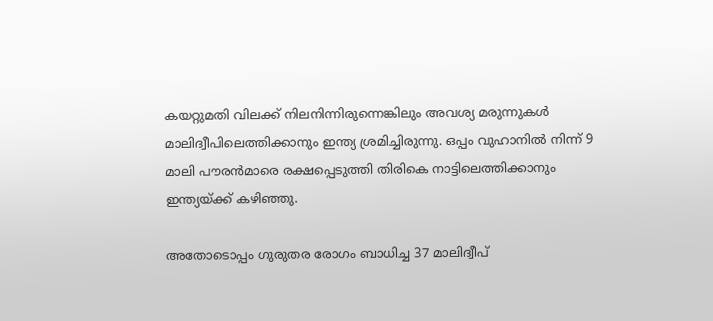കയറ്റുമതി വിലക്ക് നിലനിന്നിരുന്നെങ്കിലും അവശ്യ മരുന്നുകള്‍ മാലിദ്വീപിലെത്തിക്കാനും ഇന്ത്യ ശ്രമിച്ചിരുന്നു. ഒപ്പം വുഹാനില്‍ നിന്ന് 9 മാലി പൗരന്‍മാരെ രക്ഷപ്പെടുത്തി തിരികെ നാട്ടിലെത്തിക്കാനും ഇന്ത്യയ്ക്ക് കഴിഞ്ഞു.

അതോടൊപ്പം ഗുരുതര രോഗം ബാധിച്ച 37 മാലിദ്വീപ്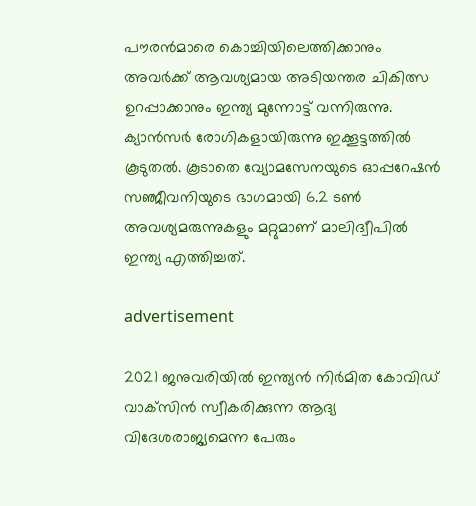പൗരന്‍മാരെ കൊച്ചിയിലെത്തിക്കാനും അവര്‍ക്ക് ആവശ്യമായ അടിയന്തര ചികിത്സ ഉറപ്പാക്കാനും ഇന്ത്യ മുന്നോട്ട് വന്നിരുന്നു. ക്യാന്‍സര്‍ രോഗികളായിരുന്നു ഇക്കൂട്ടത്തില്‍ കൂടുതല്‍. കൂടാതെ വ്യോമസേനയുടെ ഓപ്പറേഷന്‍ സഞ്ജീവനിയുടെ ഭാഗമായി 6.2 ടണ്‍ അവശ്യമരുന്നുകളും മറ്റുമാണ് മാലിദ്വീപില്‍ ഇന്ത്യ എത്തിച്ചത്.

advertisement

2021 ജനുവരിയില്‍ ഇന്ത്യന്‍ നിര്‍മിത കോവിഡ് വാക്‌സിന്‍ സ്വീകരിക്കുന്ന ആദ്യ വിദേശരാജ്യമെന്ന പേരും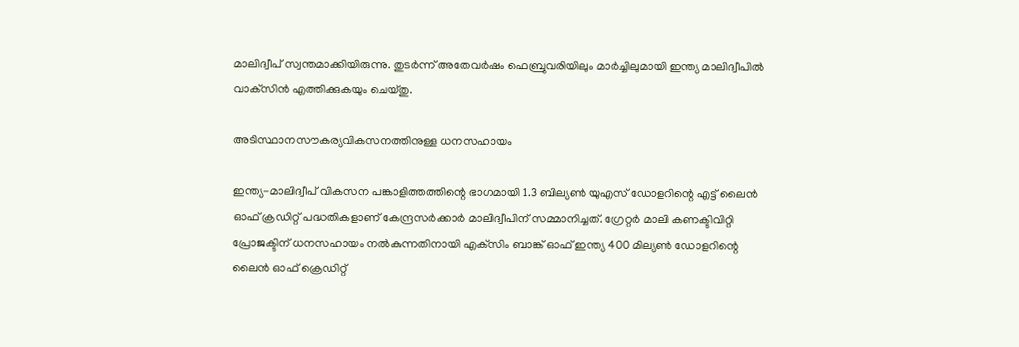മാലിദ്വീപ് സ്വന്തമാക്കിയിരുന്നു. തുടര്‍ന്ന് അതേവര്‍ഷം ഫെബ്രുവരിയിലും മാര്‍ച്ചിലുമായി ഇന്ത്യ മാലിദ്വീപില്‍ വാക്‌സിന്‍ എത്തിക്കുകയും ചെയ്തു.

അടിസ്ഥാനസൗകര്യവികസനത്തിനുള്ള ധനസഹായം

ഇന്ത്യ-മാലിദ്വീപ് വികസന പങ്കാളിത്തത്തിന്റെ ഭാഗമായി 1.3 ബില്യണ്‍ യുഎസ് ഡോളറിന്റെ എട്ട് ലൈന്‍ ഓഫ് ക്രഡിറ്റ് പദ്ധതികളാണ് കേന്ദ്രസര്‍ക്കാര്‍ മാലിദ്വീപിന് സമ്മാനിച്ചത്. ഗ്രേറ്റര്‍ മാലി കണക്ടിവിറ്റി പ്രോജക്ടിന് ധനസഹായം നല്‍കുന്നതിനായി എക്‌സിം ബാങ്ക് ഓഫ് ഇന്ത്യ 400 മില്യണ്‍ ഡോളറിന്റെ ലൈന്‍ ഓഫ് ക്രെഡിറ്റ്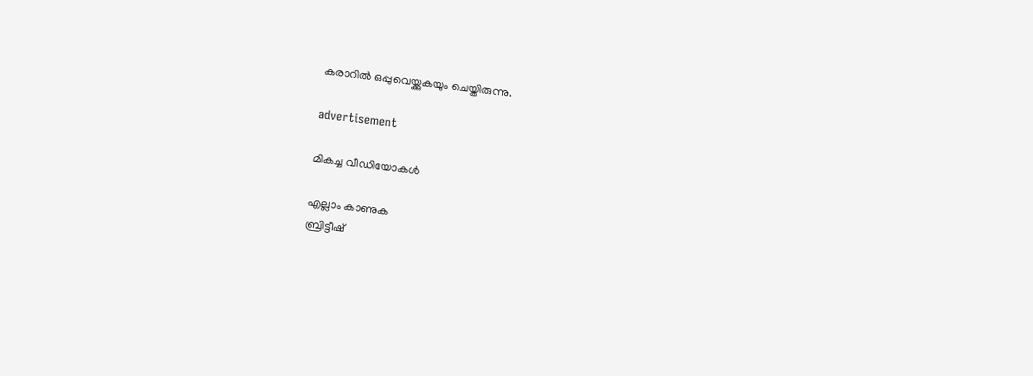കരാറില്‍ ഒപ്പുവെയ്ക്കുകയും ചെയ്തിരുന്നു.

advertisement

മികച്ച വീഡിയോകൾ

എല്ലാം കാണുക
ബ്രിട്ടീഷ്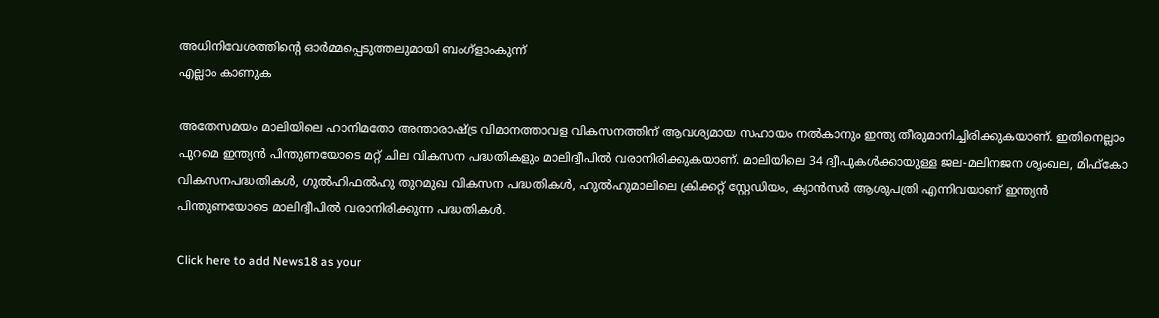അധിനിവേശത്തിൻ്റെ ഓർമ്മപ്പെടുത്തലുമായി ബംഗ്ളാംകുന്ന്
എല്ലാം കാണുക

അതേസമയം മാലിയിലെ ഹാനിമതോ അന്താരാഷ്ട്ര വിമാനത്താവള വികസനത്തിന് ആവശ്യമായ സഹായം നല്‍കാനും ഇന്ത്യ തീരുമാനിച്ചിരിക്കുകയാണ്. ഇതിനെല്ലാം പുറമെ ഇന്ത്യന്‍ പിന്തുണയോടെ മറ്റ് ചില വികസന പദ്ധതികളും മാലിദ്വീപില്‍ വരാനിരിക്കുകയാണ്. മാലിയിലെ 34 ദ്വീപുകള്‍ക്കായുള്ള ജല-മലിനജന ശൃംഖല, മിഫ്‌കോ വികസനപദ്ധതികള്‍, ഗുല്‍ഹിഫല്‍ഹു തുറമുഖ വികസന പദ്ധതികള്‍, ഹുല്‍ഹുമാലിലെ ക്രിക്കറ്റ് സ്റ്റേഡിയം, ക്യാന്‍സര്‍ ആശുപത്രി എന്നിവയാണ് ഇന്ത്യന്‍ പിന്തുണയോടെ മാലിദ്വീപില്‍ വരാനിരിക്കുന്ന പദ്ധതികള്‍.

Click here to add News18 as your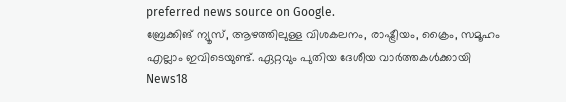preferred news source on Google.
ബ്രേക്കിങ് ന്യൂസ്, ആഴത്തിലുള്ള വിശകലനം, രാഷ്ട്രീയം, ക്രൈം, സമൂഹം എല്ലാം ഇവിടെയുണ്ട്. ഏറ്റവും പുതിയ ദേശീയ വാർത്തകൾക്കായി News18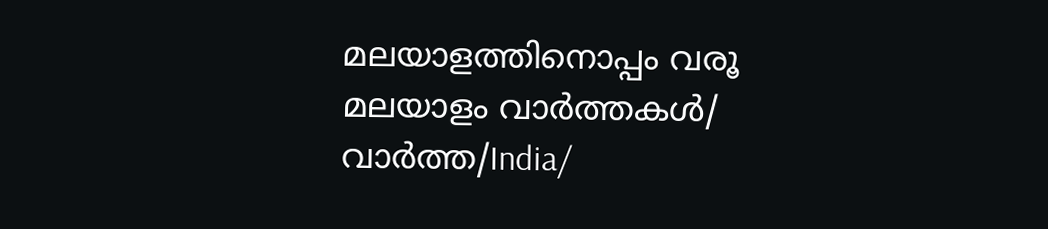മലയാളത്തിനൊപ്പം വരൂ
മലയാളം വാർത്തകൾ/ വാർത്ത/India/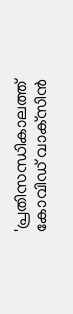'പ്രതിസന്ധികാലത്ത് കോവിഡ് വാക്‌സിന്‍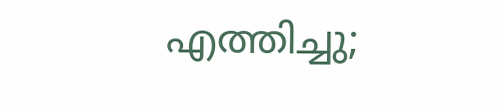എത്തിച്ചു;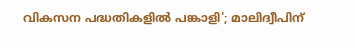വികസന പദ്ധതികളില്‍ പങ്കാളി'; മാലിദ്വീപിന്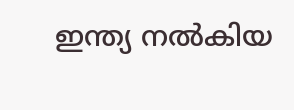ഇന്ത്യ നൽകിയ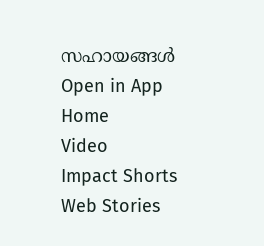സഹായങ്ങൾ
Open in App
Home
Video
Impact Shorts
Web Stories